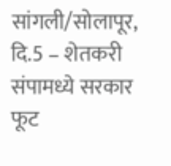सांगली/सोलापूर, दि.5 – शेतकरी संपामध्ये सरकार फूट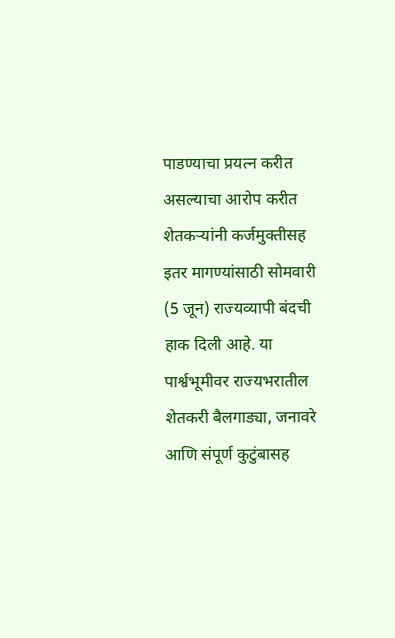पाडण्याचा प्रयत्न करीत असल्याचा आरोप करीत शेतकऱ्यांनी कर्जमुक्तीसह इतर मागण्यांसाठी सोमवारी (5 जून) राज्यव्यापी बंदची हाक दिली आहे. या पार्श्वभूमीवर राज्यभरातील शेतकरी बैलगाड्या, जनावरे आणि संपूर्ण कुटुंबासह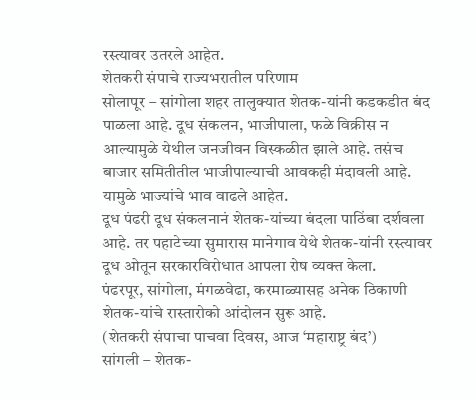रस्त्यावर उतरले आहेत.
शेतकरी संपाचे राज्यभरातील परिणाम
सोलापूर – सांगोला शहर तालुक्यात शेतक-यांनी कडकडीत बंद पाळला आहे. दूध संकलन, भाजीपाला, फळे विक्रीस न आल्यामुळे येथील जनजीवन विस्कळीत झाले आहे. तसंच बाजार समितीतील भाजीपाल्याची आवकही मंदावली आहे. यामुळे भाज्यांचे भाव वाढले आहेत.
दूध पंढरी दूध संकलनानं शेतक-यांच्या बंदला पाठिंबा दर्शवला आहे. तर पहाटेच्या सुमारास मानेगाव येथे शेतक-यांनी रस्त्यावर दूध ओतून सरकारविरोधात आपला रोष व्यक्त केला.
पंढरपूर, सांगोला, मंगळवेढा, करमाळ्यासह अनेक ठिकाणी शेतक-यांचे रास्तारोको आंदोलन सुरू आहे.
(शेतकरी संपाचा पाचवा दिवस, आज ‘महाराष्ट्र बंद’)
सांगली – शेतक-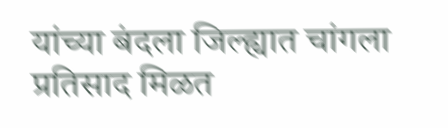यांच्या बंदला जिल्ह्यात चांगला प्रतिसाद मिळत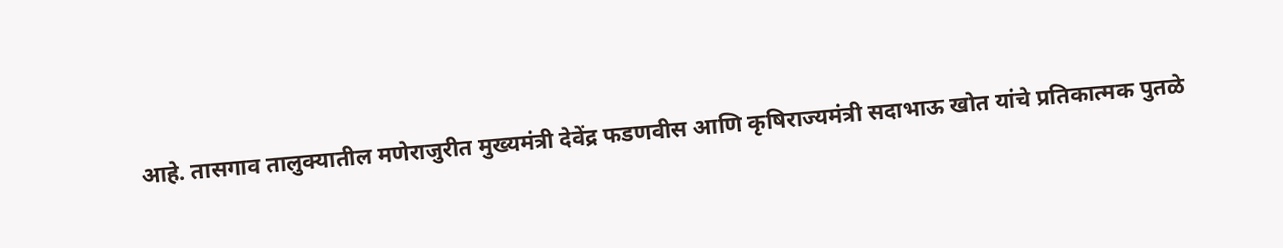आहे. तासगाव तालुक्यातील मणेराजुरीत मुख्यमंत्री देवेंद्र फडणवीस आणि कृषिराज्यमंत्री सदाभाऊ खोत यांचे प्रतिकात्मक पुतळे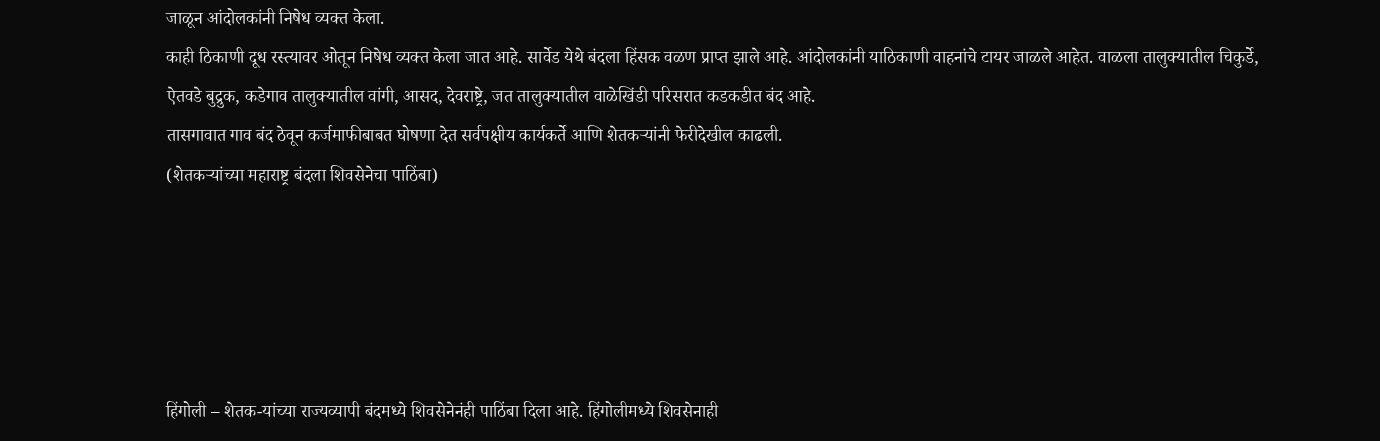जाळून आंदोलकांनी निषेध व्यक्त केला.
काही ठिकाणी दूध रस्त्यावर ओतून निषेध व्यक्त केला जात आहे. सार्वेड येथे बंदला हिंसक वळण प्राप्त झाले आहे. आंदोलकांनी याठिकाणी वाहनांचे टायर जाळले आहेत. वाळला तालुक्यातील चिकुर्डे, ऐतवडे बुद्रुक, कडेगाव तालुक्यातील वांगी, आसद, देवराष्ट्रे, जत तालुक्यातील वाळेखिंडी परिसरात कडकडीत बंद आहे.
तासगावात गाव बंद ठेवून कर्जमाफीबाबत घोषणा देत सर्वपक्षीय कार्यकर्ते आणि शेतकऱ्यांनी फेरीदेखील काढली.
(शेतकऱ्यांच्या महाराष्ट्र बंदला शिवसेनेचा पाठिंबा)





हिंगोली – शेतक-यांच्या राज्यव्यापी बंदमध्ये शिवसेनेनंही पाठिंबा दिला आहे. हिंगोलीमध्ये शिवसेनाही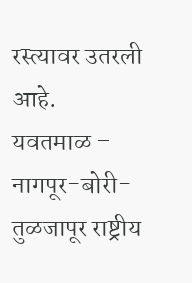रस्त्यावर उतरली आहे.
यवतमाळ – नागपूर-बोरी-तुळजापूर राष्ट्रीय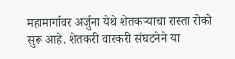महामार्गावर अर्जुना येथे शेतकऱ्याचा रास्ता रोको सुरू आहे. शेतकरी वारकरी संघटनेने या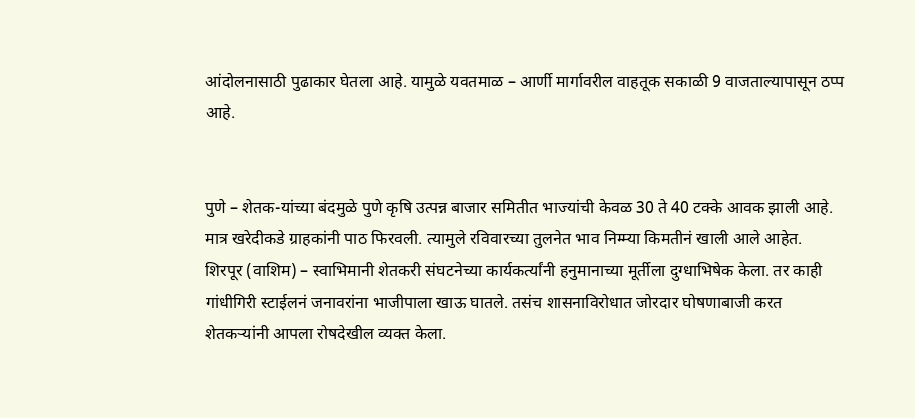आंदोलनासाठी पुढाकार घेतला आहे. यामुळे यवतमाळ – आर्णी मार्गावरील वाहतूक सकाळी 9 वाजताल्यापासून ठप्प आहे.


पुणे – शेतक-यांच्या बंदमुळे पुणे कृषि उत्पन्न बाजार समितीत भाज्यांची केवळ 30 ते 40 टक्के आवक झाली आहे. मात्र खरेदीकडे ग्राहकांनी पाठ फिरवली. त्यामुले रविवारच्या तुलनेत भाव निम्म्या किमतीनं खाली आले आहेत.
शिरपूर (वाशिम) – स्वाभिमानी शेतकरी संघटनेच्या कार्यकर्त्यांनी हनुमानाच्या मूर्तीला दुग्धाभिषेक केला. तर काही गांधीगिरी स्टाईलनं जनावरांना भाजीपाला खाऊ घातले. तसंच शासनाविरोधात जोरदार घोषणाबाजी करत शेतकऱ्यांनी आपला रोषदेखील व्यक्त केला.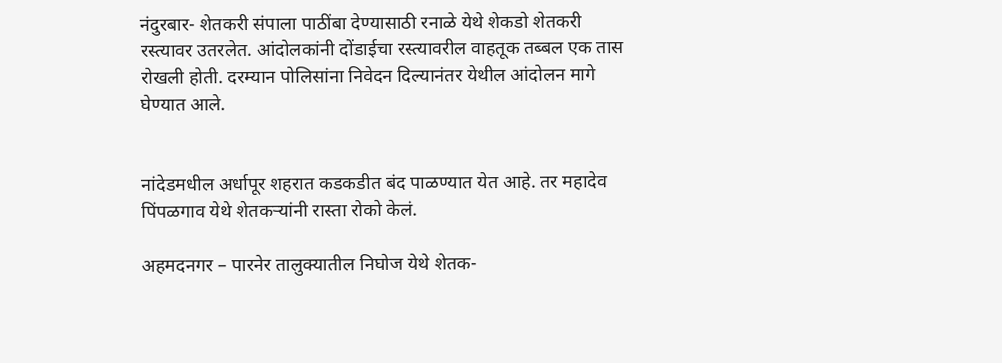नंदुरबार- शेतकरी संपाला पाठींबा देण्यासाठी रनाळे येथे शेकडो शेतकरी रस्त्यावर उतरलेत. आंदोलकांनी दोंडाईचा रस्त्यावरील वाहतूक तब्बल एक तास रोखली होती. दरम्यान पोलिसांना निवेदन दिल्यानंतर येथील आंदोलन मागे घेण्यात आले.


नांदेडमधील अर्धापूर शहरात कडकडीत बंद पाळण्यात येत आहे. तर महादेव पिंपळगाव येथे शेतकऱ्यांनी रास्ता रोको केलं.

अहमदनगर – पारनेर तालुक्यातील निघोज येथे शेतक-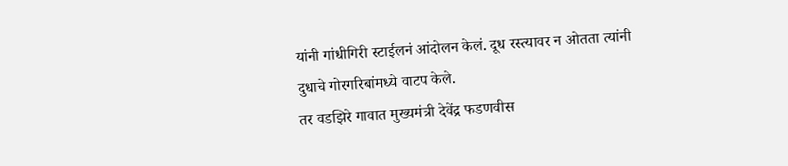यांनी गांधीगिरी स्टाईलनं आंदोलन केलं. दूध रस्त्यावर न ओतता त्यांनी दुधाचे गोरगरिबांमध्ये वाटप केले.
तर वडझिरे गावात मुख्यमंत्री देवेंद्र फडणवीस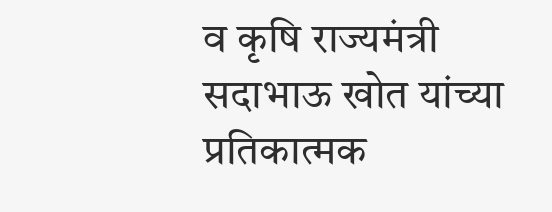व कृषि राज्यमंत्री सदाभाऊ खोत यांच्या प्रतिकात्मक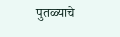पुतळ्याचे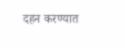दहन करण्यात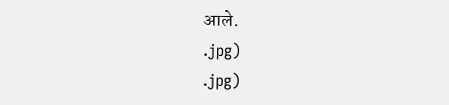आले.
.jpg)
.jpg)